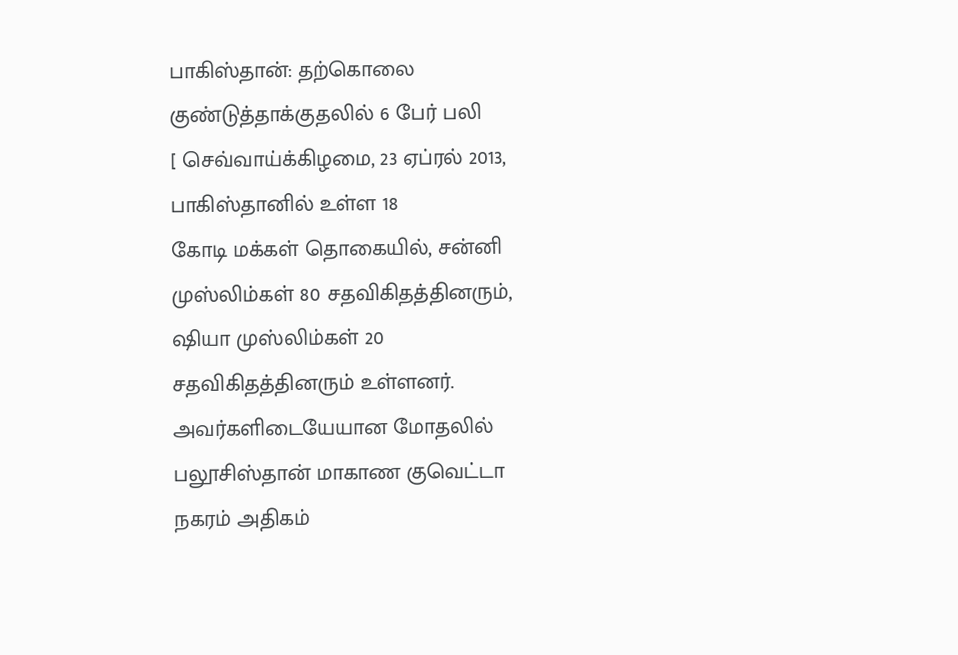பாகிஸ்தான்: தற்கொலை குண்டுத்தாக்குதலில் 6 பேர் பலி
[ செவ்வாய்க்கிழமை, 23 ஏப்ரல் 2013,
பாகிஸ்தானில் உள்ள 18
கோடி மக்கள் தொகையில், சன்னி முஸ்லிம்கள் 80 சதவிகிதத்தினரும், ஷியா முஸ்லிம்கள் 20
சதவிகிதத்தினரும் உள்ளனர். அவர்களிடையேயான மோதலில் பலூசிஸ்தான் மாகாண குவெட்டா
நகரம் அதிகம்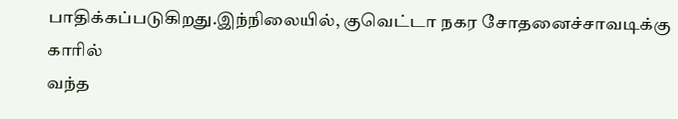பாதிக்கப்படுகிறது.இந்நிலையில், குவெட்டா நகர சோதனைச்சாவடிக்கு காரில்
வந்த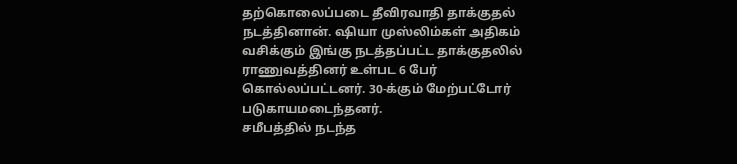தற்கொலைப்படை தீவிரவாதி தாக்குதல் நடத்தினான். ஷியா முஸ்லிம்கள் அதிகம்
வசிக்கும் இங்கு நடத்தப்பட்ட தாக்குதலில் ராணுவத்தினர் உள்பட 6 பேர்
கொல்லப்பட்டனர். 30-க்கும் மேற்பட்டோர் படுகாயமடைந்தனர்.
சமீபத்தில் நடந்த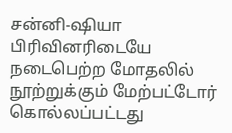சன்னி-ஷியா பிரிவினரிடையே நடைபெற்ற மோதலில் நூற்றுக்கும் மேற்பட்டோர் கொல்லப்பட்டது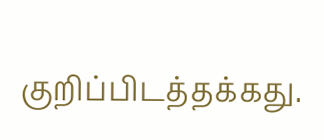குறிப்பிடத்தக்கது.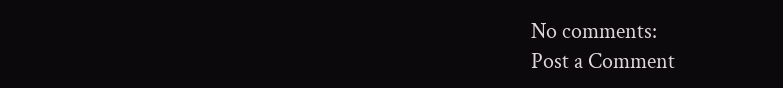No comments:
Post a Comment